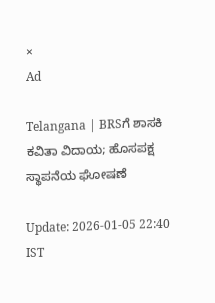×
Ad

Telangana | BRSಗೆ ಶಾಸಕಿ ಕವಿತಾ ವಿದಾಯ; ಹೊಸಪಕ್ಷ ಸ್ಥಾಪನೆಯ ಘೋಷಣೆ

Update: 2026-01-05 22:40 IST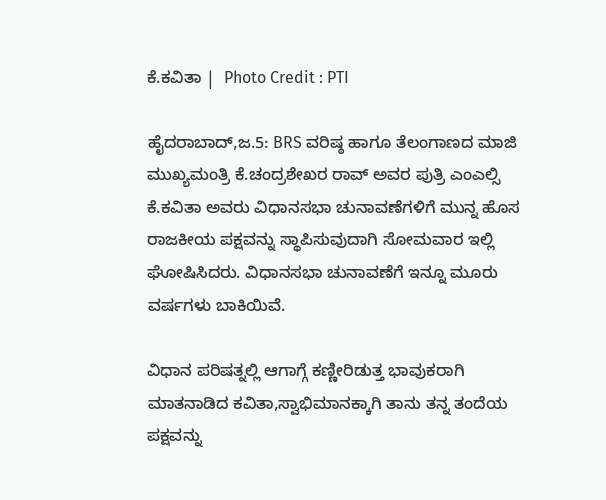ಕೆ.ಕವಿತಾ |  Photo Credit : PTI

ಹೈದರಾಬಾದ್,ಜ.5: BRS ವರಿಷ್ಠ ಹಾಗೂ ತೆಲಂಗಾಣದ ಮಾಜಿ ಮುಖ್ಯಮಂತ್ರಿ ಕೆ.ಚಂದ್ರಶೇಖರ ರಾವ್ ಅವರ ಪುತ್ರಿ ಎಂಎಲ್ಸಿ ಕೆ.ಕವಿತಾ ಅವರು ವಿಧಾನಸಭಾ ಚುನಾವಣೆಗಳಿಗೆ ಮುನ್ನ ಹೊಸ ರಾಜಕೀಯ ಪಕ್ಷವನ್ನು ಸ್ಥಾಪಿಸುವುದಾಗಿ ಸೋಮವಾರ ಇಲ್ಲಿ ಘೋಷಿಸಿದರು. ವಿಧಾನಸಭಾ ಚುನಾವಣೆಗೆ ಇನ್ನೂ ಮೂರು ವರ್ಷಗಳು ಬಾಕಿಯಿವೆ.

ವಿಧಾನ ಪರಿಷತ್ನಲ್ಲಿ ಆಗಾಗ್ಗೆ ಕಣ್ಣೀರಿಡುತ್ತ ಭಾವುಕರಾಗಿ ಮಾತನಾಡಿದ ಕವಿತಾ,ಸ್ವಾಭಿಮಾನಕ್ಕಾಗಿ ತಾನು ತನ್ನ ತಂದೆಯ ಪಕ್ಷವನ್ನು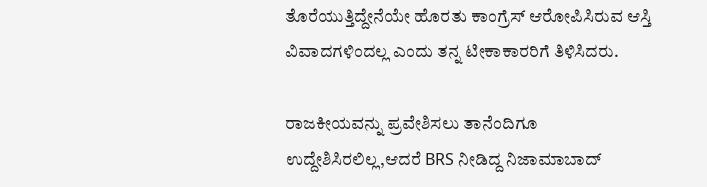ತೊರೆಯುತ್ತಿದ್ದೇನೆಯೇ ಹೊರತು ಕಾಂಗ್ರೆಸ್ ಆರೋಪಿಸಿರುವ ಆಸ್ತಿ ವಿವಾದಗಳಿಂದಲ್ಲ ಎಂದು ತನ್ನ ಟೀಕಾಕಾರರಿಗೆ ತಿಳಿಸಿದರು.

ರಾಜಕೀಯವನ್ನು ಪ್ರವೇಶಿಸಲು ತಾನೆಂದಿಗೂ ಉದ್ದೇಶಿಸಿರಲಿಲ್ಲ,ಆದರೆ BRS ನೀಡಿದ್ದ ನಿಜಾಮಾಬಾದ್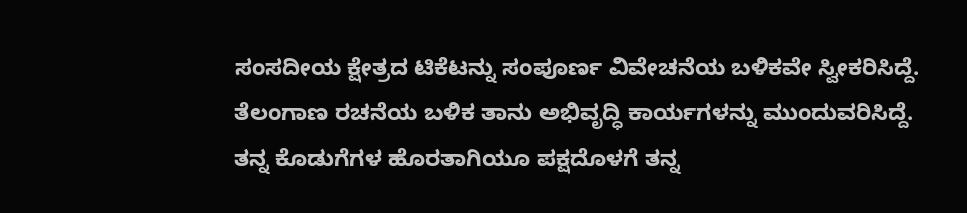ಸಂಸದೀಯ ಕ್ಷೇತ್ರದ ಟಿಕೆಟನ್ನು ಸಂಪೂರ್ಣ ವಿವೇಚನೆಯ ಬಳಿಕವೇ ಸ್ವೀಕರಿಸಿದ್ದೆ. ತೆಲಂಗಾಣ ರಚನೆಯ ಬಳಿಕ ತಾನು ಅಭಿವೃದ್ಧಿ ಕಾರ್ಯಗಳನ್ನು ಮುಂದುವರಿಸಿದ್ದೆ. ತನ್ನ ಕೊಡುಗೆಗಳ ಹೊರತಾಗಿಯೂ ಪಕ್ಷದೊಳಗೆ ತನ್ನ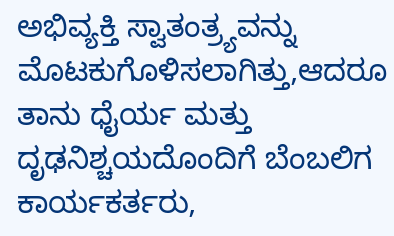ಅಭಿವ್ಯಕ್ತಿ ಸ್ವಾತಂತ್ರ್ಯವನ್ನು ಮೊಟಕುಗೊಳಿಸಲಾಗಿತ್ತು,ಆದರೂ ತಾನು ಧೈರ್ಯ ಮತ್ತು ದೃಢನಿಶ್ಚಯದೊಂದಿಗೆ ಬೆಂಬಲಿಗ ಕಾರ್ಯಕರ್ತರು,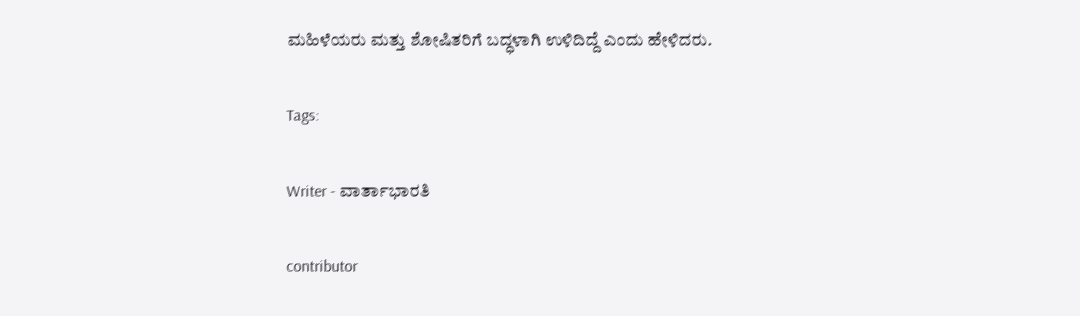ಮಹಿಳೆಯರು ಮತ್ತು ಶೋಷಿತರಿಗೆ ಬದ್ಧಳಾಗಿ ಉಳಿದಿದ್ದೆ ಎಂದು ಹೇಳಿದರು.

Tags:

Writer - ವಾರ್ತಾಭಾರತಿ

contributor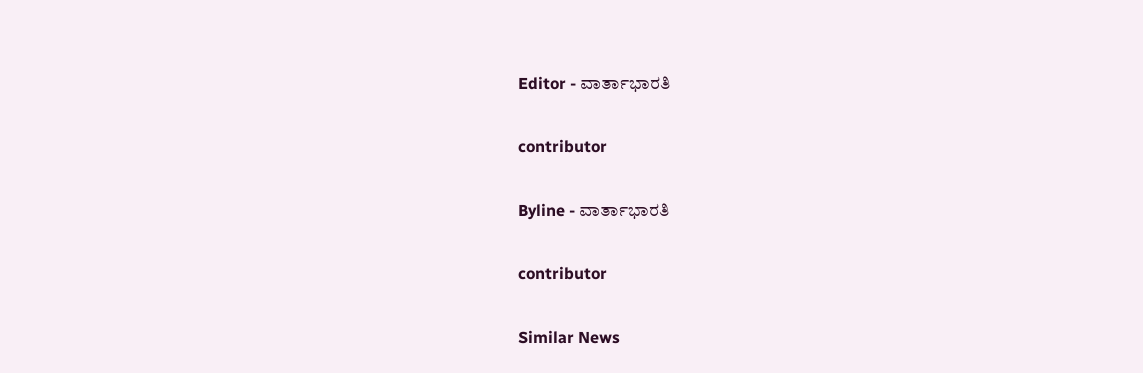Editor - ವಾರ್ತಾಭಾರತಿ

contributor

Byline - ವಾರ್ತಾಭಾರತಿ

contributor

Similar News